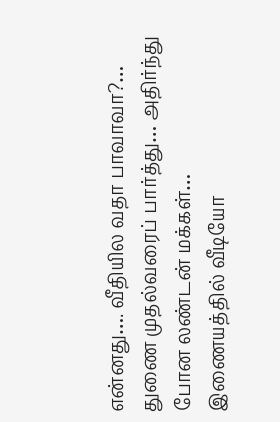என்னது…. வீதியில வதா பாவாவா?… துணை முதல்வரைப் பார்த்து… அதிர்ந்து போன லண்டன் மக்கள்… இணையத்தில் வீடியோ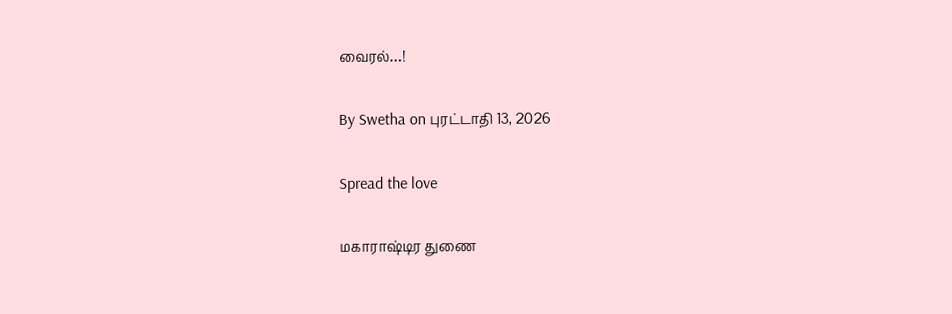வைரல்…!

By Swetha on புரட்டாதி 13, 2026

Spread the love

மகாராஷ்டிர துணை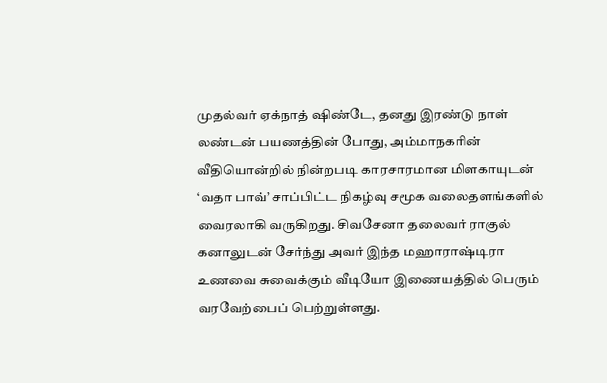முதல்வர் ஏக்நாத் ஷிண்டே, தனது இரண்டு நாள் லண்டன் பயணத்தின் போது, அம்மாநகரின் வீதியொன்றில் நின்றபடி காரசாரமான மிளகாயுடன் ‘வதா பாவ்’ சாப்பிட்ட நிகழ்வு சமூக வலைதளங்களில் வைரலாகி வருகிறது. சிவசேனா தலைவர் ராகுல் கனாலுடன் சேர்ந்து அவர் இந்த மஹாராஷ்டிரா உணவை சுவைக்கும் வீடியோ இணையத்தில் பெரும் வரவேற்பைப் பெற்றுள்ளது.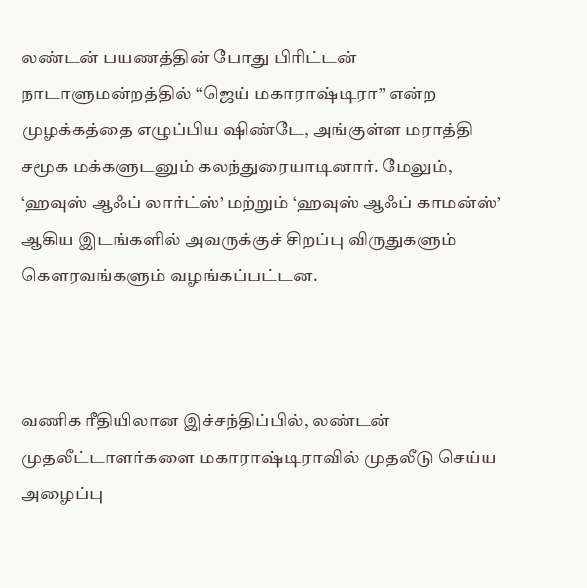லண்டன் பயணத்தின் போது பிரிட்டன் நாடாளுமன்றத்தில் “ஜெய் மகாராஷ்டிரா” என்ற முழக்கத்தை எழுப்பிய ஷிண்டே, அங்குள்ள மராத்தி சமூக மக்களுடனும் கலந்துரையாடினார். மேலும், ‘ஹவுஸ் ஆஃப் லார்ட்ஸ்’ மற்றும் ‘ஹவுஸ் ஆஃப் காமன்ஸ்’ ஆகிய இடங்களில் அவருக்குச் சிறப்பு விருதுகளும் கௌரவங்களும் வழங்கப்பட்டன.



வணிக ரீதியிலான இச்சந்திப்பில், லண்டன் முதலீட்டாளர்களை மகாராஷ்டிராவில் முதலீடு செய்ய அழைப்பு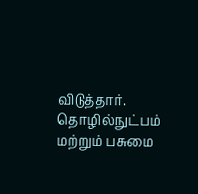விடுத்தார். தொழில்நுட்பம் மற்றும் பசுமை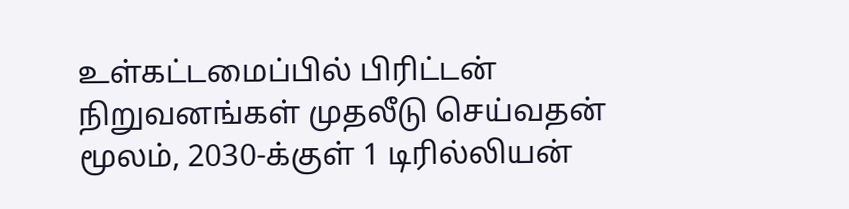உள்கட்டமைப்பில் பிரிட்டன் நிறுவனங்கள் முதலீடு செய்வதன் மூலம், 2030-க்குள் 1 டிரில்லியன்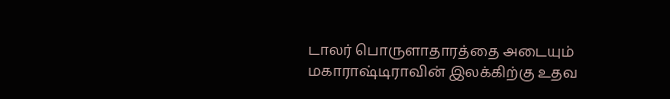டாலர் பொருளாதாரத்தை அடையும் மகாராஷ்டிராவின் இலக்கிற்கு உதவ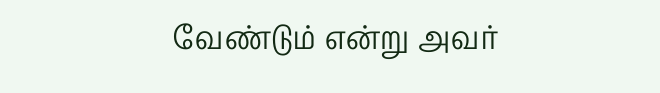வேண்டும் என்று அவர்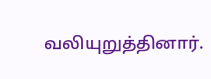வலியுறுத்தினார்.